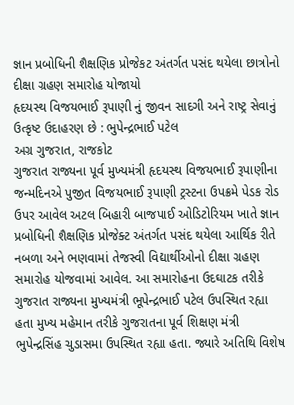જ્ઞાન પ્રબોધિની શૈક્ષણિક પ્રોજેકટ અંતર્ગત પસંદ થયેલા છાત્રોનો દીક્ષા ગ્રહણ સમારોહ યોજાયો
હૃદયસ્થ વિજયભાઈ રૂપાણી નું જીવન સાદગી અને રાષ્ટ્ર સેવાનું ઉત્કૃષ્ટ ઉદાહરણ છે : ભુપેન્દ્રભાઈ પટેલ
અગ્ર ગુજરાત, રાજકોટ
ગુજરાત રાજ્યના પૂર્વ મુખ્યમંત્રી હૃદયસ્થ વિજયભાઈ રૂપાણીના જન્મદિનએ પુજીત વિજયભાઈ રૂપાણી ટ્રસ્ટના ઉપક્રમે પેડક રોડ ઉપર આવેલ અટલ બિહારી બાજપાઈ ઓડિટોરિયમ ખાતે જ્ઞાન પ્રબોધિની શૈક્ષણિક પ્રોજેક્ટ અંતર્ગત પસંદ થયેલા આર્થિક રીતે નબળા અને ભણવામાં તેજસ્વી વિદ્યાર્થીઓનો દીક્ષા ગ્રહણ સમારોહ યોજવામાં આવેલ. આ સમારોહના ઉદઘાટક તરીકે ગુજરાત રાજ્યના મુખ્યમંત્રી ભૂપેન્દ્રભાઈ પટેલ ઉપસ્થિત રહ્યા હતા મુખ્ય મહેમાન તરીકે ગુજરાતના પૂર્વ શિક્ષણ મંત્રી ભુપેન્દ્રસિંહ ચુડાસમા ઉપસ્થિત રહ્યા હતા. જ્યારે અતિથિ વિશેષ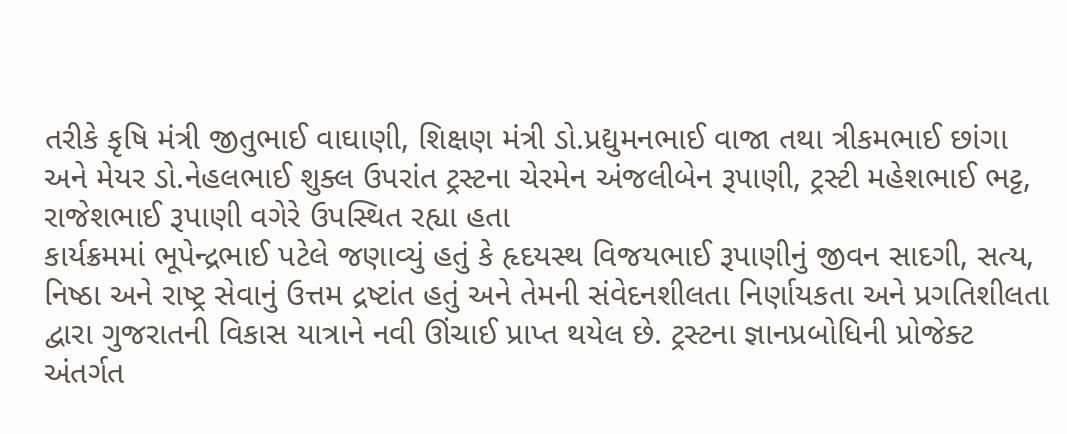તરીકે કૃષિ મંત્રી જીતુભાઈ વાઘાણી, શિક્ષણ મંત્રી ડો.પ્રદ્યુમનભાઈ વાજા તથા ત્રીકમભાઈ છાંગા અને મેયર ડો.નેહલભાઈ શુક્લ ઉપરાંત ટ્રસ્ટના ચેરમેન અંજલીબેન રૂપાણી, ટ્રસ્ટી મહેશભાઈ ભટ્ટ, રાજેશભાઈ રૂપાણી વગેરે ઉપસ્થિત રહ્યા હતા
કાર્યક્રમમાં ભૂપેન્દ્રભાઈ પટેલે જણાવ્યું હતું કે હૃદયસ્થ વિજયભાઈ રૂપાણીનું જીવન સાદગી, સત્ય, નિષ્ઠા અને રાષ્ટ્ર સેવાનું ઉત્તમ દ્રષ્ટાંત હતું અને તેમની સંવેદનશીલતા નિર્ણાયકતા અને પ્રગતિશીલતા દ્વારા ગુજરાતની વિકાસ યાત્રાને નવી ઊંચાઈ પ્રાપ્ત થયેલ છે. ટ્રસ્ટના જ્ઞાનપ્રબોધિની પ્રોજેક્ટ અંતર્ગત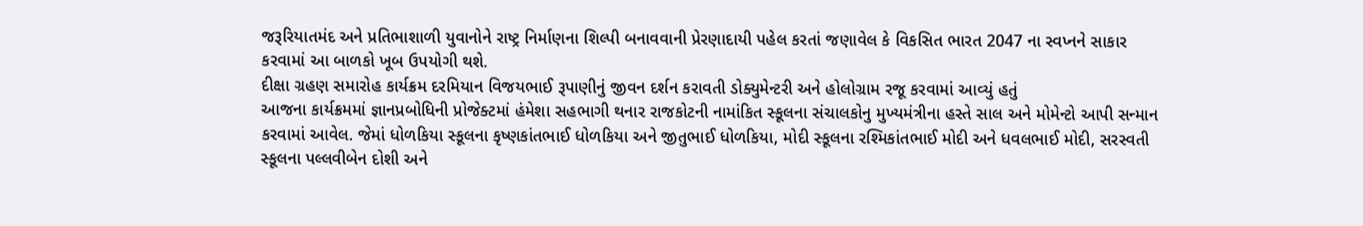જરૂરિયાતમંદ અને પ્રતિભાશાળી યુવાનોને રાષ્ટ્ર નિર્માણના શિલ્પી બનાવવાની પ્રેરણાદાયી પહેલ કરતાં જણાવેલ કે વિકસિત ભારત 2047 ના સ્વપ્નને સાકાર કરવામાં આ બાળકો ખૂબ ઉપયોગી થશે.
દીક્ષા ગ્રહણ સમારોહ કાર્યક્રમ દરમિયાન વિજયભાઈ રૂપાણીનું જીવન દર્શન કરાવતી ડોક્યુમેન્ટરી અને હોલોગ્રામ રજૂ કરવામાં આવ્યું હતું
આજના કાર્યક્રમમાં જ્ઞાનપ્રબોધિની પ્રોજેક્ટમાં હંમેશા સહભાગી થનાર રાજકોટની નામાંકિત સ્કૂલના સંચાલકોનુ મુખ્યમંત્રીના હસ્તે સાલ અને મોમેન્ટો આપી સન્માન કરવામાં આવેલ. જેમાં ધોળકિયા સ્કૂલના કૃષ્ણકાંતભાઈ ધોળકિયા અને જીતુભાઈ ધોળકિયા, મોદી સ્કૂલના રશ્મિકાંતભાઈ મોદી અને ધવલભાઈ મોદી, સરસ્વતી સ્કૂલના પલ્લવીબેન દોશી અને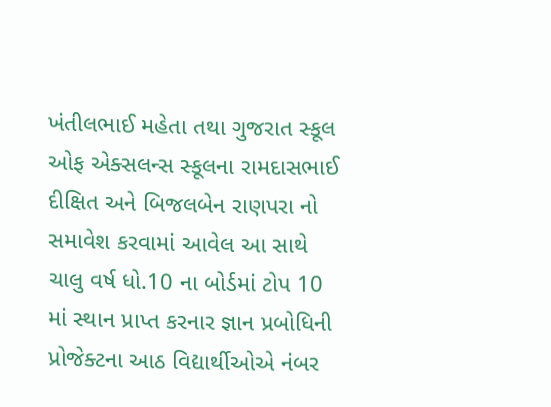ખંતીલભાઈ મહેતા તથા ગુજરાત સ્કૂલ ઓફ એક્સલન્સ સ્કૂલના રામદાસભાઈ દીક્ષિત અને બિજલબેન રાણપરા નો સમાવેશ કરવામાં આવેલ આ સાથે ચાલુ વર્ષ ધો.10 ના બોર્ડમાં ટોપ 10 માં સ્થાન પ્રાપ્ત કરનાર જ્ઞાન પ્રબોધિની પ્રોજેક્ટના આઠ વિદ્યાર્થીઓએ નંબર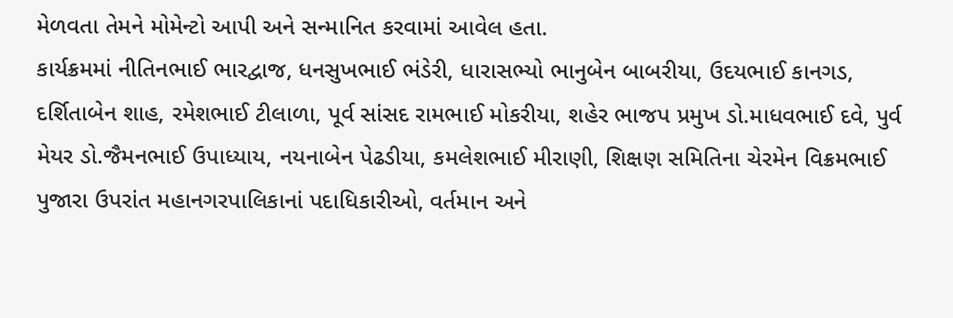મેળવતા તેમને મોમેન્ટો આપી અને સન્માનિત કરવામાં આવેલ હતા.
કાર્યક્રમમાં નીતિનભાઈ ભારદ્વાજ, ધનસુખભાઈ ભંડેરી, ધારાસભ્યો ભાનુબેન બાબરીયા, ઉદયભાઈ કાનગડ, દર્શિતાબેન શાહ, રમેશભાઈ ટીલાળા, પૂર્વ સાંસદ રામભાઈ મોકરીયા, શહેર ભાજપ પ્રમુખ ડો.માધવભાઈ દવે, પુર્વ મેયર ડો.જૈમનભાઈ ઉપાધ્યાય, નયનાબેન પેઢડીયા, કમલેશભાઈ મીરાણી, શિક્ષણ સમિતિના ચેરમેન વિક્રમભાઈ પુજારા ઉપરાંત મહાનગરપાલિકાનાં પદાધિકારીઓ, વર્તમાન અને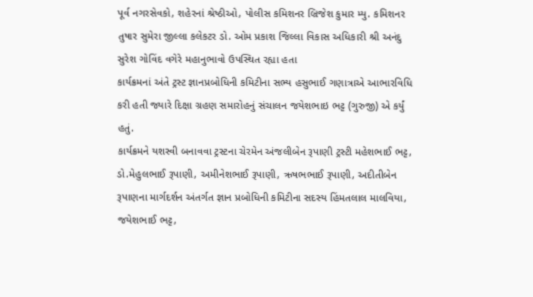પૂર્વ નગરસેવકો, શહેરનાં શ્રેષ્ઠીઓ, પોલીસ કમિશનર બ્રિજેશ કુમાર મ્યુ. કમિશનર તુષાર સુમેરા જીલ્લા કલેકટર ડો. ઓમ પ્રકાશ જિલ્લા વિકાસ અધિકારી શ્રી અનંદુ સુરેશ ગોવિંદ વગેરે મહાનુભાવો ઉપસ્થિત રહ્યા હતા
કાર્યક્રમનાં અંતે ટ્રસ્ટ જ્ઞાનપ્રબોધિની કમિટીના સભ્ય હસુભાઈ ગણાત્રાએ આભારવિધિ કરી હતી જ્યારે દિક્ષા ગ્રહણ સમારોહનું સંચાલન જયેશભાઇ ભટ્ટ (ગુરુજી) એ કર્યું હતું.
કાર્યક્રમને યશસ્વી બનાવવા ટ્રસ્ટના ચેરમેન અંજલીબેન રૂપાણી ટ્રસ્ટી મહેશભાઈ ભટ્ટ, ડો.મેહુલભાઈ રૂપાણી, અમીનેશભાઈ રૂપાણી, ઋષભભાઈ રૂપાણી, અદીતીબેન રૂપાણના માર્ગદર્શન અંતર્ગત જ્ઞાન પ્રબોધિની કમિટીના સદસ્ય હિંમતલાલ માલવિયા, જયેશભાઈ ભટ્ટ,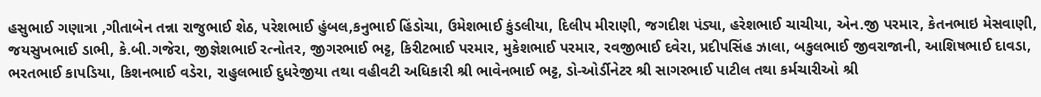હસુભાઈ ગણાત્રા ,ગીતાબેન તન્ના રાજુભાઈ શેઠ, પરેશભાઈ હુંબલ,કનુભાઈ હિંડોચા, ઉમેશભાઈ કુંડલીયા, દિલીપ મીરાણી, જગદીશ પંડ્યા, હરેશભાઈ ચાચીયા, એન.જી પરમાર, કેતનભાઇ મેસવાણી, જયસુખભાઈ ડાભી, કે.બી.ગજેરા, જીજ્ઞેશભાઈ રત્નોતર, જીગરભાઈ ભટ્ટ, કિરીટભાઈ પરમાર, મુકેશભાઈ પરમાર, રવજીભાઈ દવેરા, પ્રદીપસિંહ ઝાલા, બકુલભાઈ જીવરાજાની, આશિષભાઈ દાવડા, ભરતભાઈ કાપડિયા, કિશનભાઈ વડેરા, રાહુલભાઈ દુધરેજીયા તથા વહીવટી અધિકારી શ્રી ભાવેનભાઈ ભટ્ટ, ડો-ઓર્ડીનેટર શ્રી સાગરભાઈ પાટીલ તથા કર્મચારીઓ શ્રી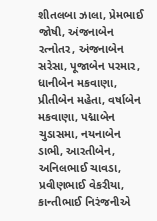શીતલબા ઝાલા, પ્રેમભાઈ જોષી, અંજનાબેન રત્નોતર, અંજનાબેન સરેસા, પૂજાબેન પરમાર, ધાનીબેન મકવાણા, પ્રીતીબેન મહેતા, વર્ષાબેન મકવાણા, પદ્માબેન ચુડાસમા, નયનાબેન ડાભી, આરતીબેન, અનિલભાઈ ચાવડા, પ્રવીણભાઈ વેકરીયા, કાન્તીભાઈ નિરંજનીએ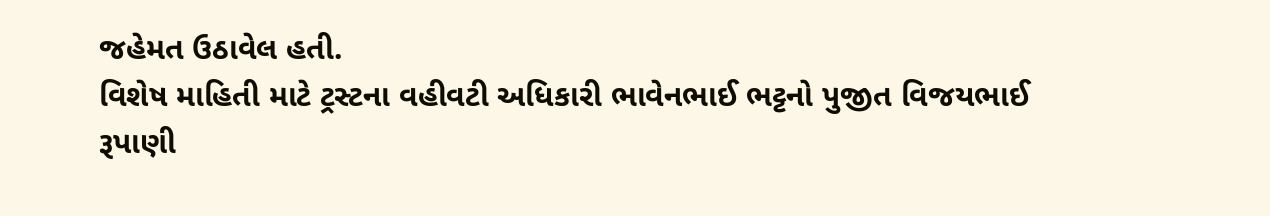જહેમત ઉઠાવેલ હતી.
વિશેષ માહિતી માટે ટ્રસ્ટના વહીવટી અધિકારી ભાવેનભાઈ ભટ્ટનો પુજીત વિજયભાઈ રૂપાણી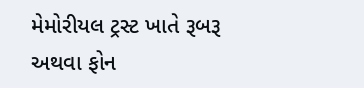મેમોરીયલ ટ્રસ્ટ ખાતે રૂબરૂ અથવા ફોન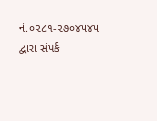નં.૦૨૮૧-૨૭૦૪૫૪૫ દ્વારા સંપર્ક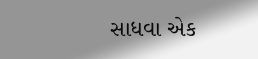સાધવા એક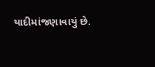યાદીમાંજણાવાયું છે.